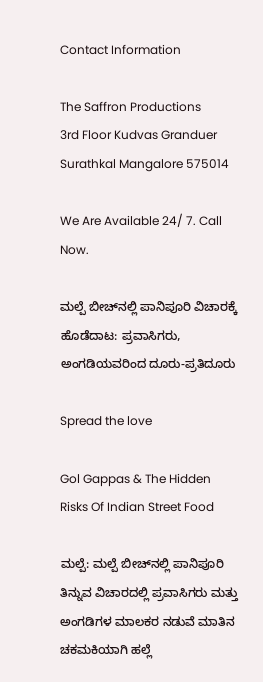Contact Information

The Saffron Productions
3rd Floor Kudvas Granduer
Surathkal Mangalore 575014

We Are Available 24/ 7. Call Now.

ಮಲ್ಪೆ ಬೀಚ್‌ನಲ್ಲಿ ಪಾನಿಪೂರಿ ವಿಚಾರಕ್ಕೆ ಹೊಡೆದಾಟ: ಪ್ರವಾಸಿಗರು, ಅಂಗಡಿಯವರಿಂದ ದೂರು-ಪ್ರತಿದೂರು

Spread the love

Gol Gappas & The Hidden Risks Of Indian Street Food

ಮಲ್ಪೆ: ಮಲ್ಪೆ ಬೀಚ್‌ನಲ್ಲಿ ಪಾನಿಪೂರಿ ತಿನ್ನುವ ವಿಚಾರದಲ್ಲಿ ಪ್ರವಾಸಿಗರು ಮತ್ತು ಅಂಗಡಿಗಳ ಮಾಲಕರ ನಡುವೆ ಮಾತಿನ ಚಕಮಕಿಯಾಗಿ ಹಲ್ಲೆ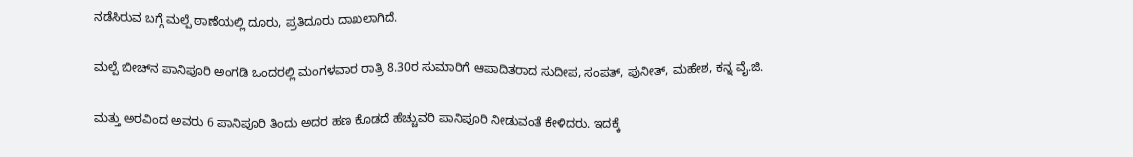ನಡೆಸಿರುವ ಬಗ್ಗೆ ಮಲ್ಪೆ ಠಾಣೆಯಲ್ಲಿ ದೂರು, ಪ್ರತಿದೂರು ದಾಖಲಾಗಿದೆ.

ಮಲ್ಪೆ ಬೀಚ್‌ನ ಪಾನಿಪೂರಿ ಅಂಗಡಿ ಒಂದರಲ್ಲಿ ಮಂಗಳವಾರ ರಾತ್ರಿ 8.30ರ ಸುಮಾರಿಗೆ ಆಪಾದಿತರಾದ ಸುದೀಪ, ಸಂಪತ್‌, ಪುನೀತ್‌, ಮಹೇಶ, ಕನ್ನ ವೈ.ಜಿ.

ಮತ್ತು ಅರವಿಂದ ಅವರು 6 ಪಾನಿಪೂರಿ ತಿಂದು ಅದರ ಹಣ ಕೊಡದೆ ಹೆಚ್ಚುವರಿ ಪಾನಿಪೂರಿ ನೀಡುವಂತೆ ಕೇಳಿದರು. ಇದಕ್ಕೆ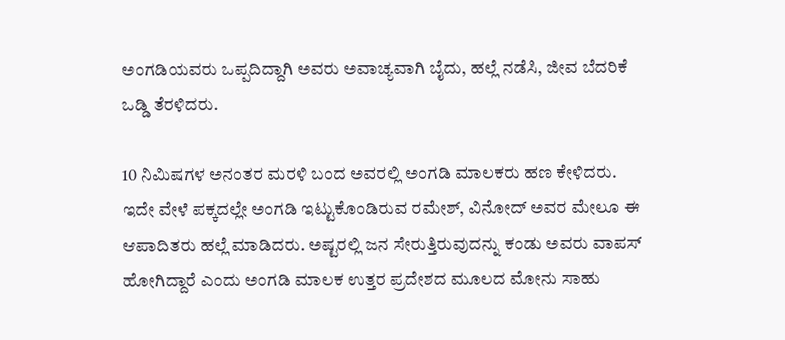ಅಂಗಡಿಯವರು ಒಪ್ಪದಿದ್ದಾಗಿ ಅವರು ಅವಾಚ್ಯವಾಗಿ ಬೈದು, ಹಲ್ಲೆ ನಡೆಸಿ, ಜೀವ ಬೆದರಿಕೆ ಒಡ್ಡಿ ತೆರಳಿದರು.

10 ನಿಮಿಷಗಳ ಅನಂತರ ಮರಳಿ ಬಂದ ಅವರಲ್ಲಿ ಅಂಗಡಿ ಮಾಲಕರು ಹಣ ಕೇಳಿದರು. ಇದೇ ವೇಳೆ ಪಕ್ಕದಲ್ಲೇ ಅಂಗಡಿ ಇಟ್ಟುಕೊಂಡಿರುವ ರಮೇಶ್‌, ವಿನೋದ್‌ ಅವರ ಮೇಲೂ ಈ ಆಪಾದಿತರು ಹಲ್ಲೆ ಮಾಡಿದರು. ಅಷ್ಟರಲ್ಲಿ ಜನ ಸೇರುತ್ತಿರುವುದನ್ನು ಕಂಡು ಅವರು ವಾಪಸ್‌ ಹೋಗಿದ್ದಾರೆ ಎಂದು ಅಂಗಡಿ ಮಾಲಕ ಉತ್ತರ ಪ್ರದೇಶದ ಮೂಲದ ಮೋನು ಸಾಹು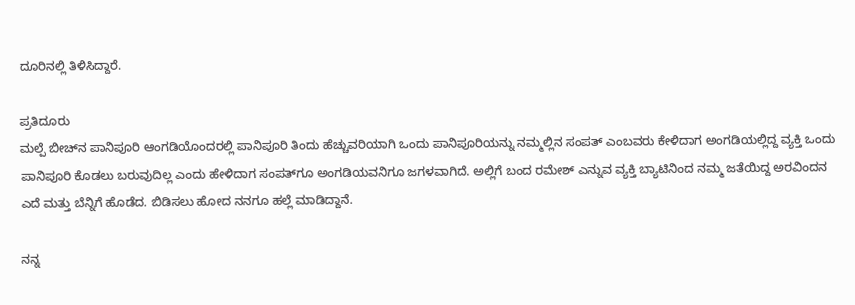ದೂರಿನಲ್ಲಿ ತಿಳಿಸಿದ್ದಾರೆ.

ಪ್ರತಿದೂರು
ಮಲ್ಪೆ ಬೀಚ್‌ನ ಪಾನಿಪೂರಿ ಆಂಗಡಿಯೊಂದರಲ್ಲಿ ಪಾನಿಪೂರಿ ತಿಂದು ಹೆಚ್ಚುವರಿಯಾಗಿ ಒಂದು ಪಾನಿಪೂರಿಯನ್ನು ನಮ್ಮಲ್ಲಿನ ಸಂಪತ್‌ ಎಂಬವರು ಕೇಳಿದಾಗ ಅಂಗಡಿಯಲ್ಲಿದ್ದ ವ್ಯಕ್ತಿ ಒಂದು ಪಾನಿಪೂರಿ ಕೊಡಲು ಬರುವುದಿಲ್ಲ ಎಂದು ಹೇಳಿದಾಗ ಸಂಪತ್‌ಗೂ ಅಂಗಡಿಯವನಿಗೂ ಜಗಳವಾಗಿದೆ. ಅಲ್ಲಿಗೆ ಬಂದ ರಮೇಶ್‌ ಎನ್ನುವ ವ್ಯಕ್ತಿ ಬ್ಯಾಟಿನಿಂದ ನಮ್ಮ ಜತೆಯಿದ್ದ ಅರವಿಂದನ ಎದೆ ಮತ್ತು ಬೆನ್ನಿಗೆ ಹೊಡೆದ. ಬಿಡಿಸಲು ಹೋದ ನನಗೂ ಹಲ್ಲೆ ಮಾಡಿದ್ದಾನೆ.

ನನ್ನ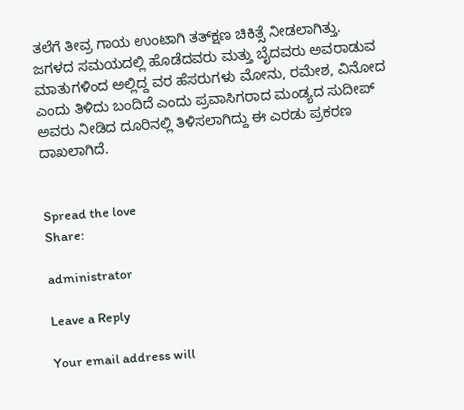ತಲೆಗೆ ತೀವ್ರ ಗಾಯ ಉಂಟಾಗಿ ತತ್‌ಕ್ಷಣ ಚಿಕಿತ್ಸೆ ನೀಡಲಾಗಿತ್ತು. ಜಗಳದ ಸಮಯದಲ್ಲಿ ಹೊಡೆದವರು ಮತ್ತು ಬೈದವರು ಅವರಾಡುವ ಮಾತುಗಳಿಂದ ಅಲ್ಲಿದ್ದ ವರ ಹೆಸರುಗಳು ಮೋನು, ರಮೇಶ, ವಿನೋದ ಎಂದು ತಿಳಿದು ಬಂದಿದೆ ಎಂದು ಪ್ರವಾಸಿಗರಾದ ಮಂಡ್ಯದ ಸುದೀಪ್‌ ಅವರು ನೀಡಿದ ದೂರಿನಲ್ಲಿ ತಿಳಿಸಲಾಗಿದ್ದು ಈ ಎರಡು ಪ್ರಕರಣ ದಾಖಲಾಗಿದೆ.


Spread the love
Share:

administrator

Leave a Reply

Your email address will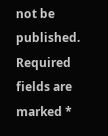not be published. Required fields are marked *